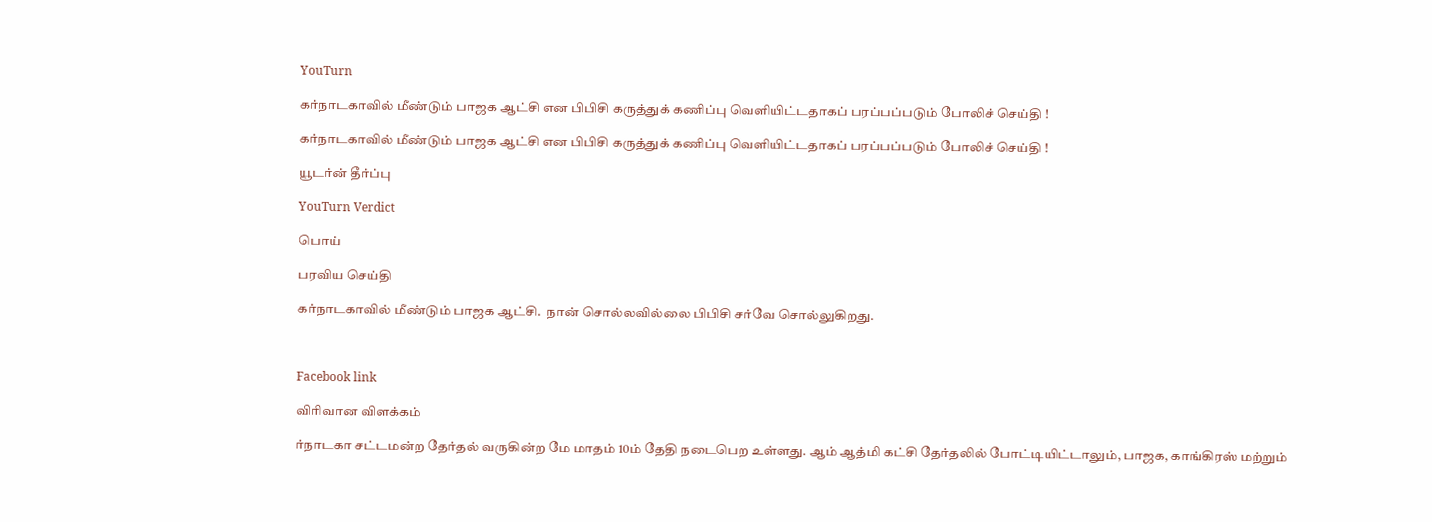YouTurn

கர்நாடகாவில் மீண்டும் பாஜக ஆட்சி என பிபிசி கருத்துக் கணிப்பு வெளியிட்டதாகப் பரப்பப்படும் போலிச் செய்தி !

கர்நாடகாவில் மீண்டும் பாஜக ஆட்சி என பிபிசி கருத்துக் கணிப்பு வெளியிட்டதாகப் பரப்பப்படும் போலிச் செய்தி !

யூடர்ன் தீர்ப்பு

YouTurn Verdict

பொய்

பரவிய செய்தி

கர்நாடகாவில் மீண்டும் பாஜக ஆட்சி.  நான் சொல்லவில்லை பிபிசி சர்வே சொல்லுகிறது.



Facebook link

விரிவான விளக்கம்

ர்நாடகா சட்டமன்ற தேர்தல் வருகின்ற மே மாதம் 10ம் தேதி நடைபெற உள்ளது. ஆம் ஆத்மி கட்சி தேர்தலில் போட்டியிட்டாலும், பாஜக, காங்கிரஸ் மற்றும்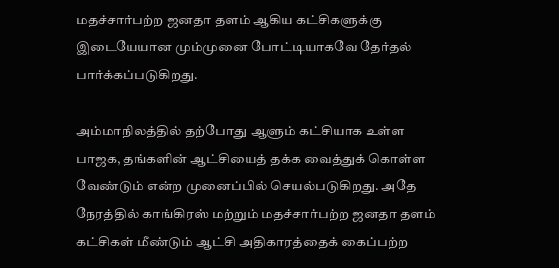மதச்சார்பற்ற ஜனதா தளம் ஆகிய கட்சிகளுக்கு இடையேயான மும்முனை போட்டியாகவே தேர்தல் பார்க்கப்படுகிறது.

அம்மாநிலத்தில் தற்போது ஆளும் கட்சியாக உள்ள பாஜக, தங்களின் ஆட்சியைத் தக்க வைத்துக் கொள்ள வேண்டும் என்ற முனைப்பில் செயல்படுகிறது. அதே நேரத்தில் காங்கிரஸ் மற்றும் மதச்சார்பற்ற ஜனதா தளம் கட்சிகள் மீண்டும் ஆட்சி அதிகாரத்தைக் கைப்பற்ற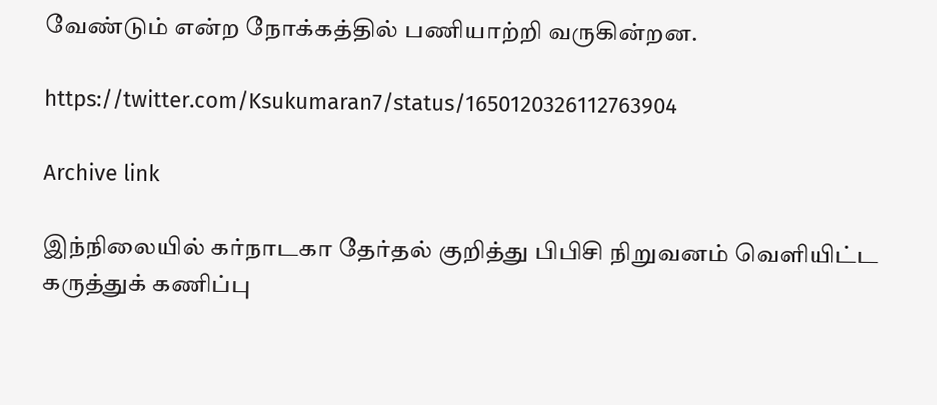வேண்டும் என்ற நோக்கத்தில் பணியாற்றி வருகின்றன.

https://twitter.com/Ksukumaran7/status/1650120326112763904

Archive link

இந்நிலையில் கர்நாடகா தேர்தல் குறித்து பிபிசி நிறுவனம் வெளியிட்ட கருத்துக் கணிப்பு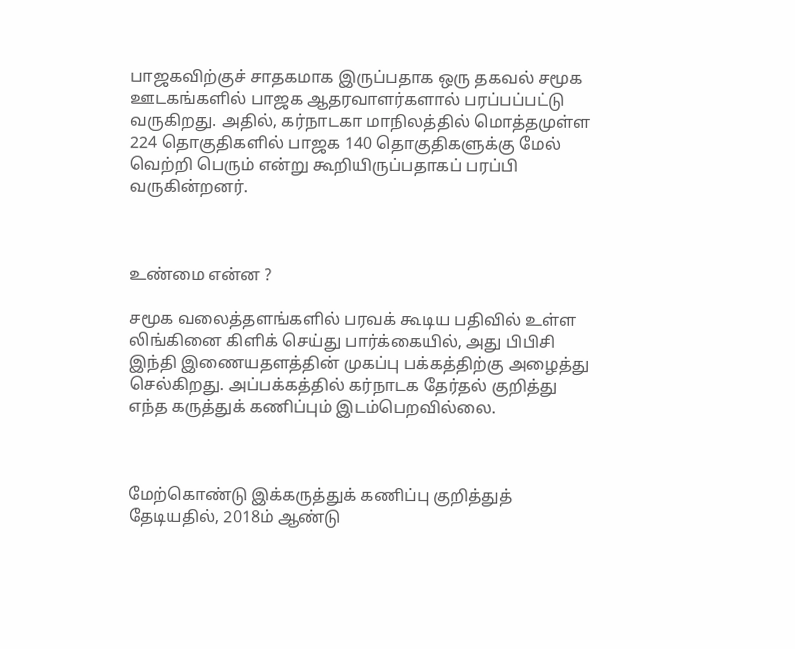பாஜகவிற்குச் சாதகமாக இருப்பதாக ஒரு தகவல் சமூக ஊடகங்களில் பாஜக ஆதரவாளர்களால் பரப்பப்பட்டு வருகிறது. அதில், கர்நாடகா மாநிலத்தில் மொத்தமுள்ள 224 தொகுதிகளில் பாஜக 140 தொகுதிகளுக்கு மேல் வெற்றி பெரும் என்று கூறியிருப்பதாகப் பரப்பி வருகின்றனர்.



உண்மை என்ன ?

சமூக வலைத்தளங்களில் பரவக் கூடிய பதிவில் உள்ள லிங்கினை கிளிக் செய்து பார்க்கையில், அது பிபிசி இந்தி இணையதளத்தின் முகப்பு பக்கத்திற்கு அழைத்து செல்கிறது. அப்பக்கத்தில் கர்நாடக தேர்தல் குறித்து எந்த கருத்துக் கணிப்பும் இடம்பெறவில்லை.



மேற்கொண்டு இக்கருத்துக் கணிப்பு குறித்துத் தேடியதில், 2018ம் ஆண்டு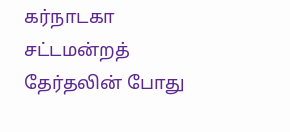கர்நாடகா சட்டமன்றத் தேர்தலின் போது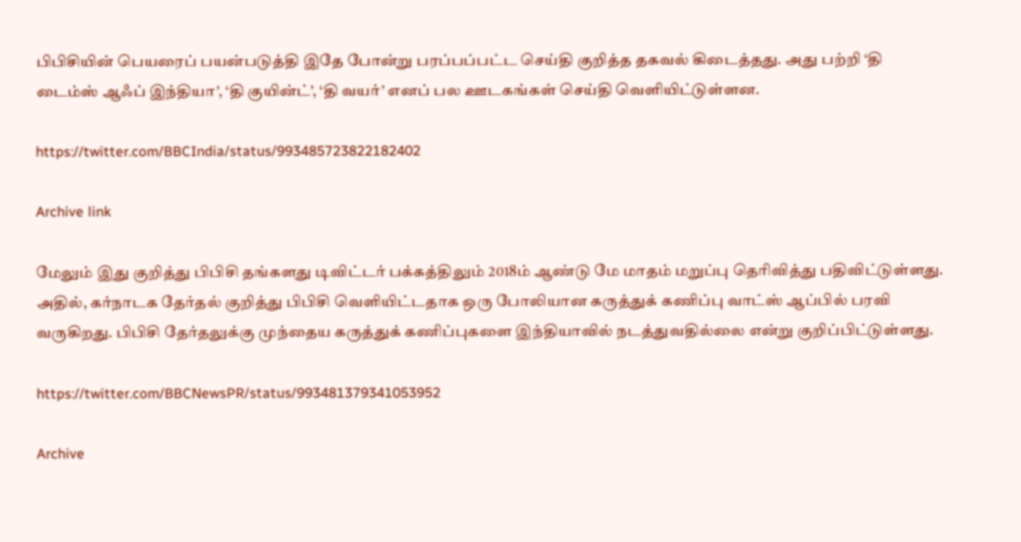பிபிசியின் பெயரைப் பயன்படுத்தி இதே போன்று பரப்பப்பட்ட செய்தி குறித்த தகவல் கிடைத்தது. அது பற்றி ‘தி டைம்ஸ் ஆஃப் இந்தியா’, ‘தி குயின்ட்’, ‘தி வயர்’ எனப் பல ஊடகங்கள் செய்தி வெளியிட்டுள்ளன.

https://twitter.com/BBCIndia/status/993485723822182402

Archive link

மேலும் இது குறித்து பிபிசி தங்களது டிவிட்டர் பக்கத்திலும் 2018ம் ஆண்டு மே மாதம் மறுப்பு தெரிவித்து பதிவிட்டுள்ளது. அதில், கர்நாடக தேர்தல் குறித்து பிபிசி வெளியிட்டதாக ஒரு போலியான கருத்துக் கணிப்பு வாட்ஸ் ஆப்பில் பரவி வருகிறது. பிபிசி தேர்தலுக்கு முந்தைய கருத்துக் கணிப்புகளை இந்தியாவில் நடத்துவதில்லை என்று குறிப்பிட்டுள்ளது.

https://twitter.com/BBCNewsPR/status/993481379341053952

Archive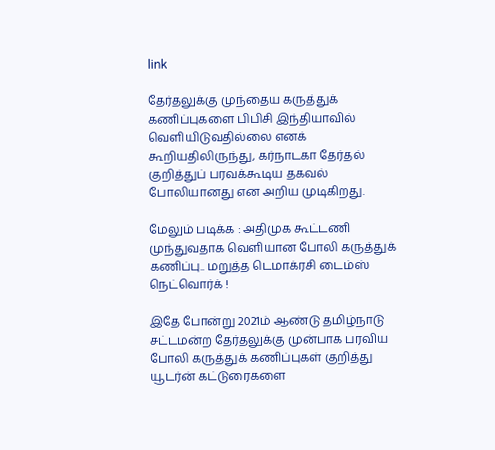link

தேர்தலுக்கு முந்தைய கருத்துக் கணிப்புகளை பிபிசி இந்தியாவில் வெளியிடுவதில்லை எனக் கூறியதிலிருந்து, கர்நாடகா தேர்தல் குறித்துப் பரவக்கூடிய தகவல் போலியானது என அறிய முடிகிறது.

மேலும் படிக்க : அதிமுக கூட்டணி முந்துவதாக வெளியான போலி கருத்துக் கணிப்பு.. மறுத்த டெமாக்ரசி டைம்ஸ் நெட்வொர்க் !

இதே போன்று 2021ம் ஆண்டு தமிழ்நாடு சட்டமன்ற தேர்தலுக்கு முன்பாக பரவிய போலி கருத்துக் கணிப்புகள் குறித்து யூடர்ன் கட்டுரைகளை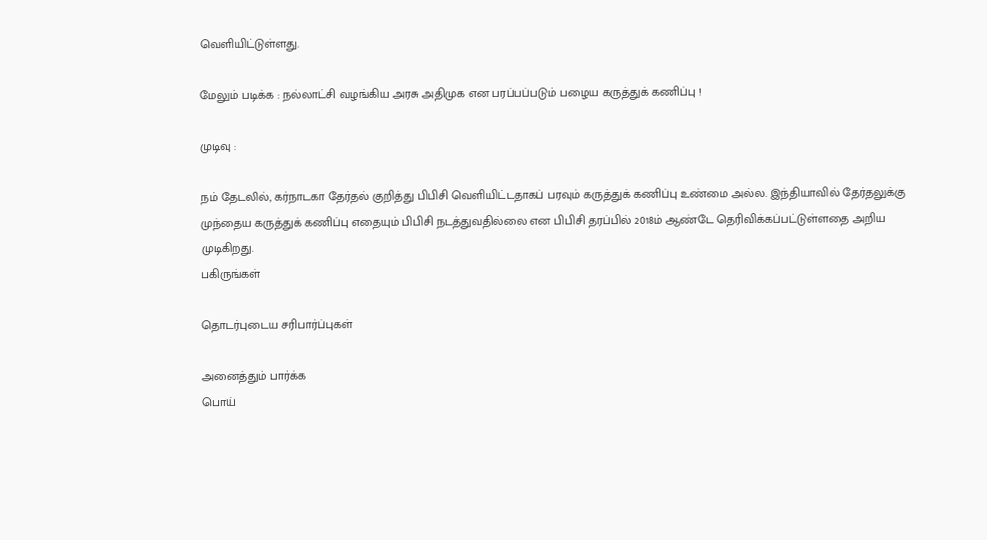வெளியிட்டுள்ளது.

மேலும் படிக்க : நல்லாட்சி வழங்கிய அரசு அதிமுக என பரப்பப்படும் பழைய கருத்துக் கணிப்பு !

முடிவு :

நம் தேடலில், கர்நாடகா தேர்தல் குறித்து பிபிசி வெளியிட்டதாகப் பரவும் கருத்துக் கணிப்பு உண்மை அல்ல. இந்தியாவில் தேர்தலுக்கு முந்தைய கருத்துக் கணிப்பு எதையும் பிபிசி நடத்துவதில்லை என பிபிசி தரப்பில் 2018ம் ஆண்டே தெரிவிக்கப்பட்டுள்ளதை அறிய முடிகிறது.
பகிருங்கள்

தொடர்புடைய சரிபார்ப்புகள்

அனைத்தும் பார்க்க
பொய்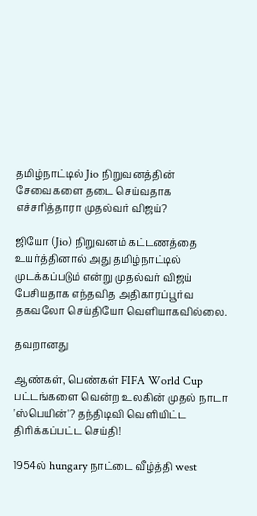தமிழ்நாட்டில் Jio நிறுவனத்தின் சேவைகளை தடை செய்வதாக எச்சரித்தாரா முதல்வர் விஜய்?

ஜியோ (Jio) நிறுவனம் கட்டணத்தை உயர்த்தினால் அது தமிழ்நாட்டில் முடக்கப்படும் என்று முதல்வர் விஜய் பேசியதாக எந்தவித அதிகாரப்பூர்வ தகவலோ செய்தியோ வெளியாகவில்லை.

தவறானது

ஆண்கள், பெண்கள் FIFA World Cup பட்டங்களை வென்ற உலகின் முதல் நாடா 'ஸ்பெயின்'? தந்திடிவி வெளியிட்ட திரிக்கப்பட்ட செய்தி!

1954ல் hungary நாட்டை வீழ்த்தி west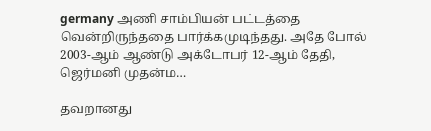germany அணி சாம்பியன் பட்டத்தை வென்றிருந்ததை பார்க்கமுடிந்தது. அதே போல் 2003-ஆம் ஆண்டு அக்டோபர் 12-ஆம் தேதி, ஜெர்மனி முதன்ம…

தவறானது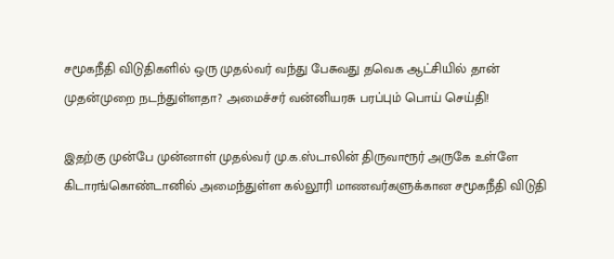சமூகநீதி விடுதிகளில் ஒரு முதல்வர் வந்து பேசுவது தவெக ஆட்சியில் தான் முதன்முறை நடந்துள்ளதா? அமைச்சர் வன்னியரசு பரப்பும் பொய் செய்தி!

இதற்கு முன்பே முன்னாள் முதல்வர் மு.க.ஸ்டாலின் திருவாரூர் அருகே உள்ளே கிடாரங்கொண்டானில் அமைந்துள்ள கல்லூரி மாணவர்களுக்கான சமூகநீதி விடுதி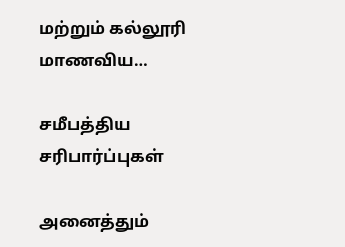மற்றும் கல்லூரி மாணவிய…

சமீபத்திய சரிபார்ப்புகள்

அனைத்தும்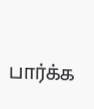பார்க்க